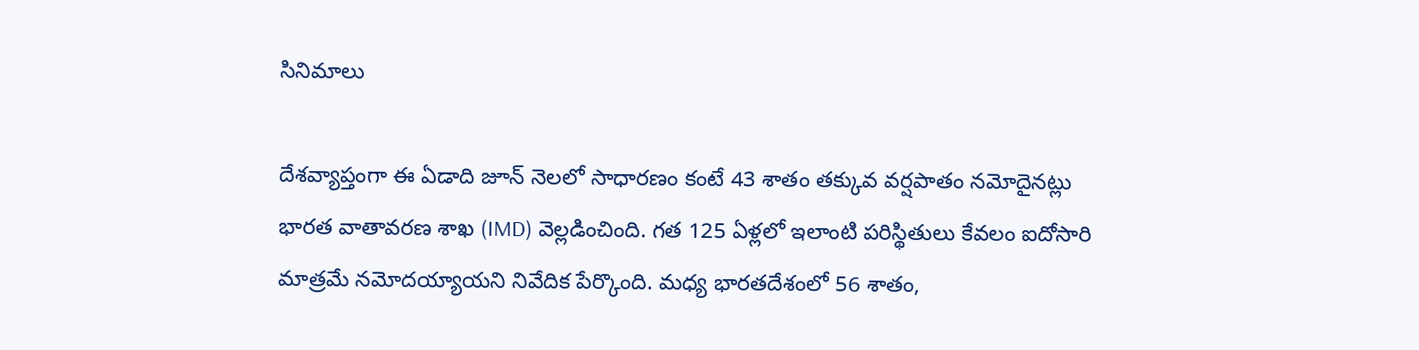సినిమాలు

దేశవ్యాప్తంగా ఈ ఏడాది జూన్ నెలలో సాధారణం కంటే 43 శాతం తక్కువ వర్షపాతం నమోదైనట్లు భారత వాతావరణ శాఖ (IMD) వెల్లడించింది. గత 125 ఏళ్లలో ఇలాంటి పరిస్థితులు కేవలం ఐదోసారి మాత్రమే నమోదయ్యాయని నివేదిక పేర్కొంది. మధ్య భారతదేశంలో 56 శాతం,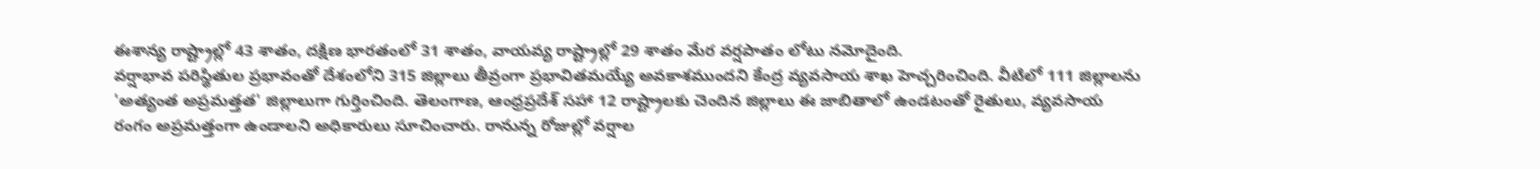ఈశాన్య రాష్ట్రాల్లో 43 శాతం, దక్షిణ భారతంలో 31 శాతం, వాయవ్య రాష్ట్రాల్లో 29 శాతం మేర వర్షపాతం లోటు నమోదైంది.
వర్షాభావ పరిస్థితుల ప్రభావంతో దేశంలోని 315 జిల్లాలు తీవ్రంగా ప్రభావితమయ్యే అవకాశముందని కేంద్ర వ్యవసాయ శాఖ హెచ్చరించింది. వీటిలో 111 జిల్లాలను 'అత్యంత అప్రమత్తత' జిల్లాలుగా గుర్తించింది. తెలంగాణ, ఆంధ్రప్రదేశ్ సహా 12 రాష్ట్రాలకు చెందిన జిల్లాలు ఈ జాబితాలో ఉండటంతో రైతులు, వ్యవసాయ రంగం అప్రమత్తంగా ఉండాలని అధికారులు సూచించారు. రానున్న రోజుల్లో వర్షాల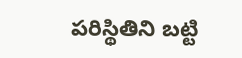పరిస్థితిని బట్టి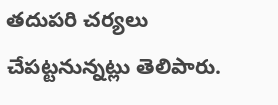తదుపరి చర్యలు చేపట్టనున్నట్లు తెలిపారు.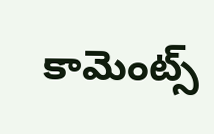కామెంట్స్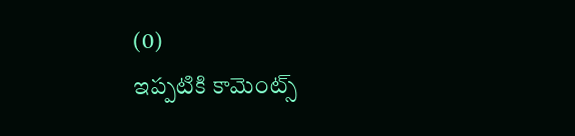(0)
ఇప్పటికి కామెంట్స్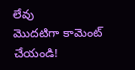లేవు
మొదటిగా కామెంట్ చేయండి!